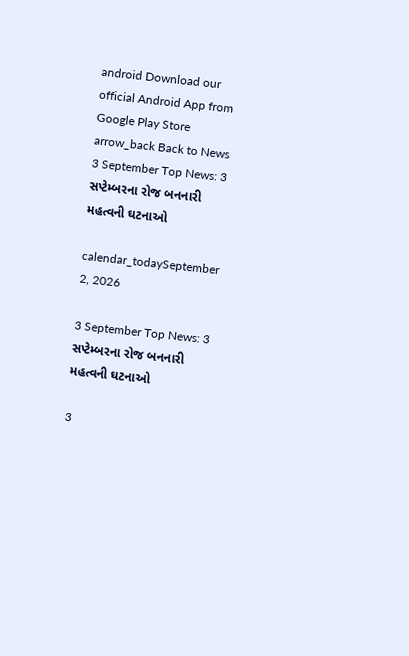android Download our official Android App from Google Play Store
arrow_back Back to News
3 September Top News: 3 સપ્ટેમ્બરના રોજ બનનારી મહત્વની ઘટનાઓ

calendar_todaySeptember 2, 2026

3 September Top News: 3 સપ્ટેમ્બરના રોજ બનનારી મહત્વની ઘટનાઓ

3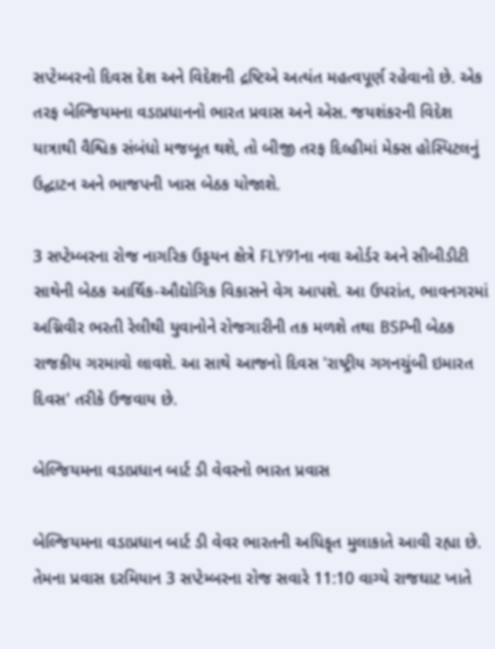સપ્ટેમ્બરનો દિવસ દેશ અને વિદેશની દ્રષ્ટિએ અત્યંત મહત્વપૂર્ણ રહેવાનો છે. એક તરફ બેલ્જિયમના વડાપ્રધાનનો ભારત પ્રવાસ અને એસ. જયશંકરની વિદેશ યાત્રાથી વૈશ્વિક સંબંધો મજબૂત થશે, તો બીજી તરફ દિલ્હીમાં મેક્સ હોસ્પિટલનું ઉદ્ઘાટન અને ભાજપની ખાસ બેઠક યોજાશે.

3 સપ્ટેમ્બરના રોજ નાગરિક ઉડ્ડયન ક્ષેત્રે FLY91ના નવા ઓર્ડર અને સીબીડીટી સાથેની બેઠક આર્થિક-ઔદ્યોગિક વિકાસને વેગ આપશે. આ ઉપરાંત, ભાવનગરમાં અગ્નિવીર ભરતી રેલીથી યુવાનોને રોજગારીની તક મળશે તથા BSPની બેઠક રાજકીય ગરમાવો લાવશે. આ સાથે આજનો દિવસ 'રાષ્ટ્રીય ગગનચુંબી ઇમારત દિવસ' તરીકે ઉજવાય છે.

બેલ્જિયમના વડાપ્રધાન બાર્ટ ડી વેવરનો ભારત પ્રવાસ

બેલ્જિયમના વડાપ્રધાન બાર્ટ ડી વેવર ભારતની અધિકૃત મુલાકાતે આવી રહ્યા છે. તેમના પ્રવાસ દરમિયાન 3 સપ્ટેમ્બરના રોજ સવારે 11:10 વાગ્યે રાજઘાટ ખાતે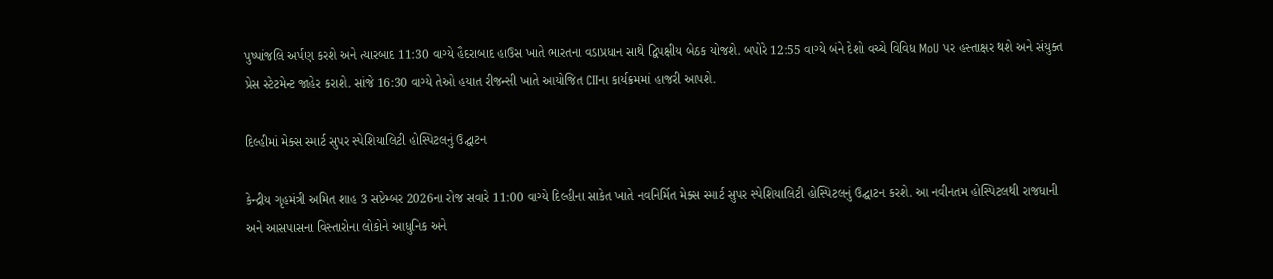પુષ્પાંજલિ અર્પણ કરશે અને ત્યારબાદ 11:30 વાગ્યે હૈદરાબાદ હાઉસ ખાતે ભારતના વડાપ્રધાન સાથે દ્વિપક્ષીય બેઠક યોજશે. બપોરે 12:55 વાગ્યે બંને દેશો વચ્ચે વિવિધ MoU પર હસ્તાક્ષર થશે અને સંયુક્ત પ્રેસ સ્ટેટમેન્ટ જાહેર કરાશે. સાંજે 16:30 વાગ્યે તેઓ હયાત રીજન્સી ખાતે આયોજિત CIIના કાર્યક્રમમાં હાજરી આપશે.

દિલ્હીમાં મેક્સ સ્માર્ટ સુપર સ્પેશિયાલિટી હોસ્પિટલનું ઉદ્ઘાટન

કેન્દ્રીય ગૃહમંત્રી અમિત શાહ 3 સપ્ટેમ્બર 2026ના રોજ સવારે 11:00 વાગ્યે દિલ્હીના સાકેત ખાતે નવનિર્મિત મેક્સ સ્માર્ટ સુપર સ્પેશિયાલિટી હોસ્પિટલનું ઉદ્ઘાટન કરશે. આ નવીનતમ હોસ્પિટલથી રાજધાની અને આસપાસના વિસ્તારોના લોકોને આધુનિક અને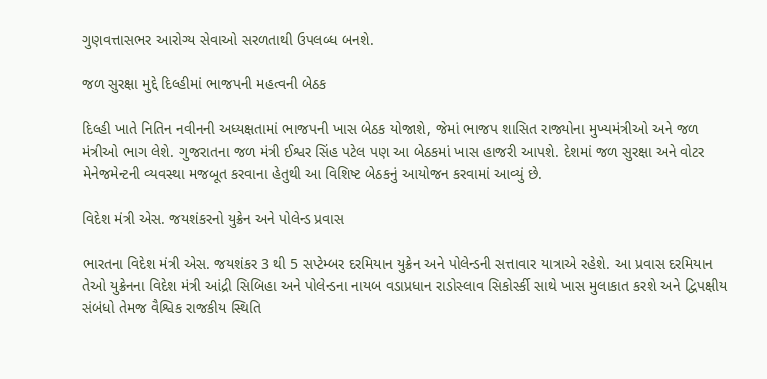ગુણવત્તાસભર આરોગ્ય સેવાઓ સરળતાથી ઉપલબ્ધ બનશે.

જળ સુરક્ષા મુદ્દે દિલ્હીમાં ભાજપની મહત્વની બેઠક

દિલ્હી ખાતે નિતિન નવીનની અધ્યક્ષતામાં ભાજપની ખાસ બેઠક યોજાશે, જેમાં ભાજપ શાસિત રાજ્યોના મુખ્યમંત્રીઓ અને જળ મંત્રીઓ ભાગ લેશે. ગુજરાતના જળ મંત્રી ઈશ્વર સિંહ પટેલ પણ આ બેઠકમાં ખાસ હાજરી આપશે. દેશમાં જળ સુરક્ષા અને વોટર મેનેજમેન્ટની વ્યવસ્થા મજબૂત કરવાના હેતુથી આ વિશિષ્ટ બેઠકનું આયોજન કરવામાં આવ્યું છે.

વિદેશ મંત્રી એસ. જયશંકરનો યુક્રેન અને પોલેન્ડ પ્રવાસ

ભારતના વિદેશ મંત્રી એસ. જયશંકર 3 થી 5 સપ્ટેમ્બર દરમિયાન યુક્રેન અને પોલેન્ડની સત્તાવાર યાત્રાએ રહેશે. આ પ્રવાસ દરમિયાન તેઓ યુક્રેનના વિદેશ મંત્રી આંદ્રી સિબિહા અને પોલેન્ડના નાયબ વડાપ્રધાન રાડોસ્લાવ સિકોર્સ્કી સાથે ખાસ મુલાકાત કરશે અને દ્વિપક્ષીય સંબંધો તેમજ વૈશ્વિક રાજકીય સ્થિતિ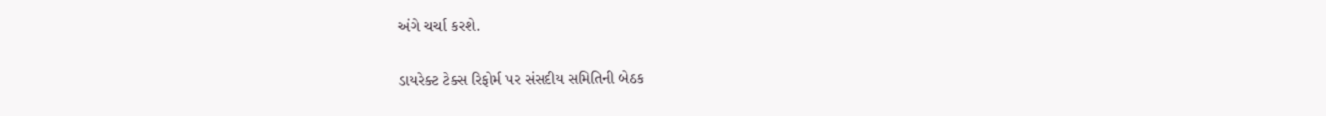અંગે ચર્ચા કરશે.

ડાયરેક્ટ ટેક્સ રિફોર્મ પર સંસદીય સમિતિની બેઠક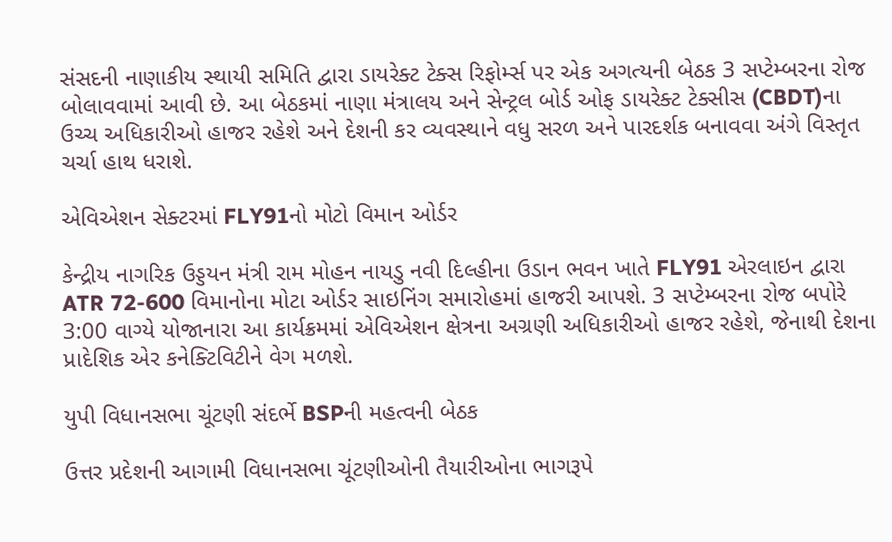સંસદની નાણાકીય સ્થાયી સમિતિ દ્વારા ડાયરેક્ટ ટેક્સ રિફોર્મ્સ પર એક અગત્યની બેઠક 3 સપ્ટેમ્બરના રોજ બોલાવવામાં આવી છે. આ બેઠકમાં નાણા મંત્રાલય અને સેન્ટ્રલ બોર્ડ ઓફ ડાયરેક્ટ ટેક્સીસ (CBDT)ના ઉચ્ચ અધિકારીઓ હાજર રહેશે અને દેશની કર વ્યવસ્થાને વધુ સરળ અને પારદર્શક બનાવવા અંગે વિસ્તૃત ચર્ચા હાથ ધરાશે.

એવિએશન સેક્ટરમાં FLY91નો મોટો વિમાન ઓર્ડર

કેન્દ્રીય નાગરિક ઉડ્ડયન મંત્રી રામ મોહન નાયડુ નવી દિલ્હીના ઉડાન ભવન ખાતે FLY91 એરલાઇન દ્વારા ATR 72-600 વિમાનોના મોટા ઓર્ડર સાઇનિંગ સમારોહમાં હાજરી આપશે. 3 સપ્ટેમ્બરના રોજ બપોરે 3:00 વાગ્યે યોજાનારા આ કાર્યક્રમમાં એવિએશન ક્ષેત્રના અગ્રણી અધિકારીઓ હાજર રહેશે, જેનાથી દેશના પ્રાદેશિક એર કનેક્ટિવિટીને વેગ મળશે.

યુપી વિધાનસભા ચૂંટણી સંદર્ભે BSPની મહત્વની બેઠક

ઉત્તર પ્રદેશની આગામી વિધાનસભા ચૂંટણીઓની તૈયારીઓના ભાગરૂપે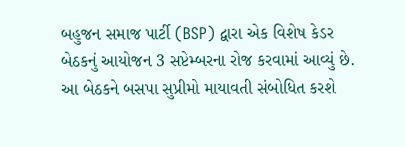બહુજન સમાજ પાર્ટી (BSP) દ્વારા એક વિશેષ કેડર બેઠકનું આયોજન 3 સપ્ટેમ્બરના રોજ કરવામાં આવ્યું છે. આ બેઠકને બસપા સુપ્રીમો માયાવતી સંબોધિત કરશે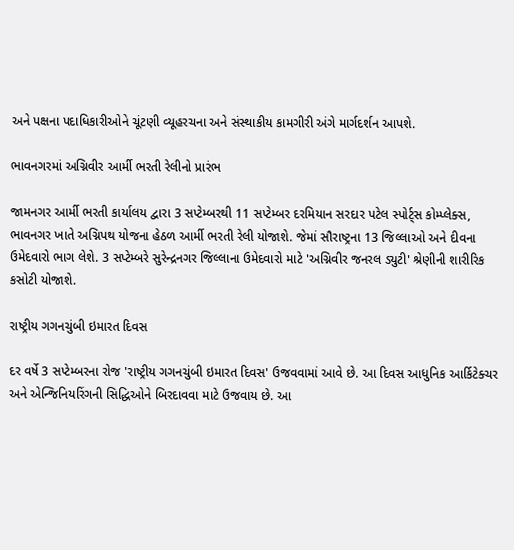અને પક્ષના પદાધિકારીઓને ચૂંટણી વ્યૂહરચના અને સંસ્થાકીય કામગીરી અંગે માર્ગદર્શન આપશે.

ભાવનગરમાં અગ્નિવીર આર્મી ભરતી રેલીનો પ્રારંભ

જામનગર આર્મી ભરતી કાર્યાલય દ્વારા 3 સપ્ટેમ્બરથી 11 સપ્ટેમ્બર દરમિયાન સરદાર પટેલ સ્પોર્ટ્સ કોમ્પ્લેક્સ, ભાવનગર ખાતે અગ્નિપથ યોજના હેઠળ આર્મી ભરતી રેલી યોજાશે. જેમાં સૌરાષ્ટ્રના 13 જિલ્લાઓ અને દીવના ઉમેદવારો ભાગ લેશે. 3 સપ્ટેમ્બરે સુરેન્દ્રનગર જિલ્લાના ઉમેદવારો માટે 'અગ્નિવીર જનરલ ડ્યુટી' શ્રેણીની શારીરિક કસોટી યોજાશે.

રાષ્ટ્રીય ગગનચુંબી ઇમારત દિવસ

દર વર્ષે 3 સપ્ટેમ્બરના રોજ 'રાષ્ટ્રીય ગગનચુંબી ઇમારત દિવસ' ઉજવવામાં આવે છે. આ દિવસ આધુનિક આર્કિટેક્ચર અને એન્જિનિયરિંગની સિદ્ધિઓને બિરદાવવા માટે ઉજવાય છે. આ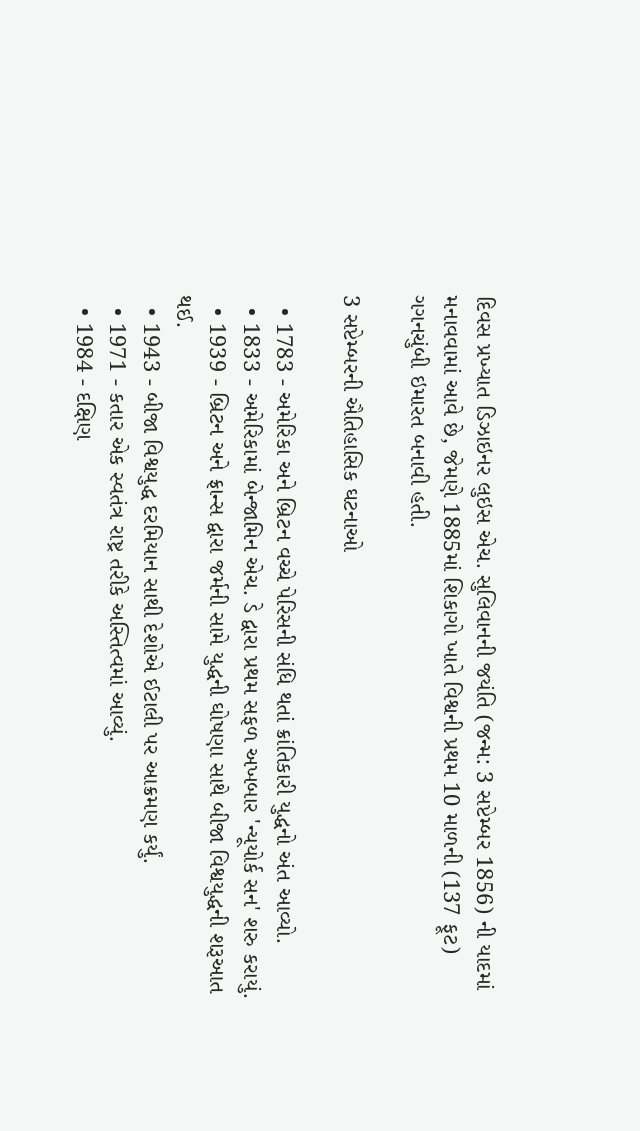દિવસ પ્રખ્યાત ડિઝાઇનર લુઇસ એચ. સુલિવાનની જયંતિ (જન્મ: 3 સપ્ટેમ્બર 1856) ની યાદમાં મનાવવામાં આવે છે, જેમણે 1885માં શિકાગો ખાતે વિશ્વની પ્રથમ 10 માળની (137 ફૂટ) ગગનચુંબી ઇમારત બનાવી હતી.

3 સપ્ટેમ્બરની ઐતિહાસિક ઘટનાઓ

  • 1783 - અમેરિકા અને બ્રિટન વચ્ચે પેરિસની સંધિ થતાં ક્રાંતિકારી યુદ્ધનો અંત આવ્યો.
  • 1833 - અમેરિકામાં બેન્જામિન એચ. ડે દ્વારા પ્રથમ સફળ અખબાર 'ન્યૂયોર્ક સન' શરુ કરાયું.
  • 1939 - બ્રિટન અને ફ્રાન્સ દ્વારા જર્મની સામે યુદ્ધની ઘોષણા સાથે બીજા વિશ્વયુદ્ધની શરૂઆત થઈ.
  • 1943 - બીજા વિશ્વયુદ્ધ દરમિયાન સાથી દેશોએ ઈટાલી પર આક્રમણ કર્યું.
  • 1971 - કતાર એક સ્વતંત્ર રાષ્ટ્ર તરીકે અસ્તિત્વમાં આવ્યું.
  • 1984 - દક્ષિણ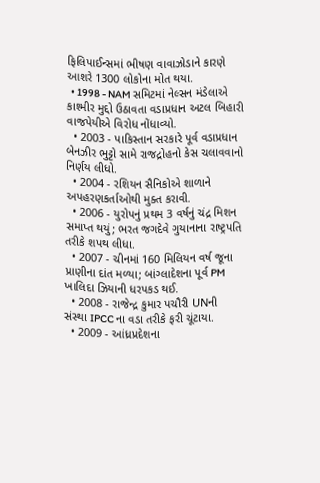ફિલિપાઈન્સમાં ભીષણ વાવાઝોડાને કારણે આશરે 1300 લોકોના મોત થયા.
  • 1998 - NAM સમિટમાં નેલ્સન મંડેલાએ કાશ્મીર મુદ્દો ઉઠાવતા વડાપ્રધાન અટલ બિહારી વાજપેયીએ વિરોધ નોંધાવ્યો.
  • 2003 - પાકિસ્તાન સરકારે પૂર્વ વડાપ્રધાન બેનઝીર ભુટ્ટો સામે રાજદ્રોહનો કેસ ચલાવવાનો નિર્ણય લીધો.
  • 2004 - રશિયન સૈનિકોએ શાળાને અપહરણકર્તાઓથી મુક્ત કરાવી.
  • 2006 - યુરોપનું પ્રથમ 3 વર્ષનું ચંદ્ર મિશન સમાપ્ત થયું; ભરત જગદેવે ગુયાનાના રાષ્ટ્રપતિ તરીકે શપથ લીધા.
  • 2007 - ચીનમાં 160 મિલિયન વર્ષ જૂના પ્રાણીના દાંત મળ્યા; બાંગ્લાદેશના પૂર્વ PM ખાલિદા ઝિયાની ધરપકડ થઈ.
  • 2008 - રાજેન્દ્ર કુમાર પચૌરી UNની સંસ્થા IPCC ના વડા તરીકે ફરી ચૂંટાયા.
  • 2009 - આંધ્રપ્રદેશના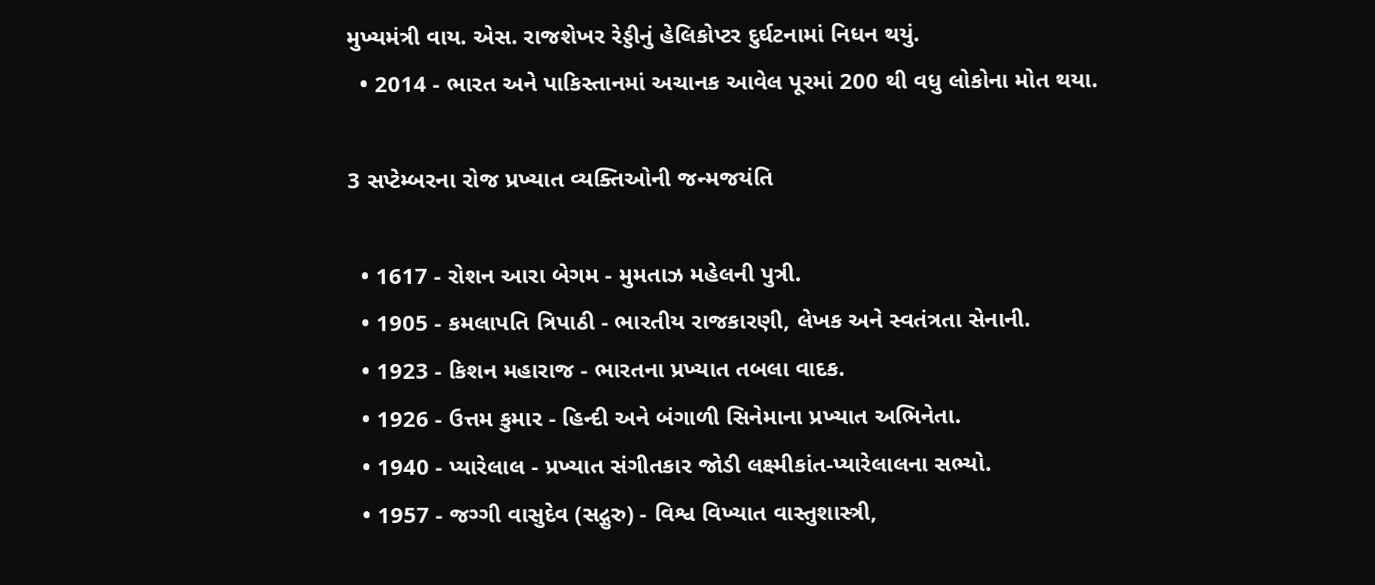મુખ્યમંત્રી વાય. એસ. રાજશેખર રેડ્ડીનું હેલિકોપ્ટર દુર્ઘટનામાં નિધન થયું.
  • 2014 - ભારત અને પાકિસ્તાનમાં અચાનક આવેલ પૂરમાં 200 થી વધુ લોકોના મોત થયા.

3 સપ્ટેમ્બરના રોજ પ્રખ્યાત વ્યક્તિઓની જન્મજયંતિ

  • 1617 - રોશન આરા બેગમ - મુમતાઝ મહેલની પુત્રી.
  • 1905 - કમલાપતિ ત્રિપાઠી - ભારતીય રાજકારણી, લેખક અને સ્વતંત્રતા સેનાની.
  • 1923 - કિશન મહારાજ - ભારતના પ્રખ્યાત તબલા વાદક.
  • 1926 - ઉત્તમ કુમાર - હિન્દી અને બંગાળી સિનેમાના પ્રખ્યાત અભિનેતા.
  • 1940 - પ્યારેલાલ - પ્રખ્યાત સંગીતકાર જોડી લક્ષ્મીકાંત-પ્યારેલાલના સભ્યો.
  • 1957 - જગ્ગી વાસુદેવ (સદ્ગુરુ) - વિશ્વ વિખ્યાત વાસ્તુશાસ્ત્રી,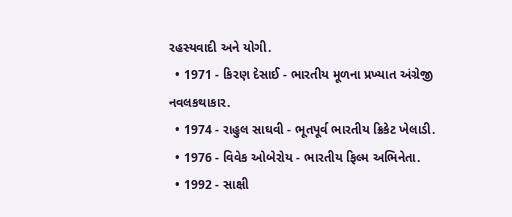રહસ્યવાદી અને યોગી.
  • 1971 - કિરણ દેસાઈ - ભારતીય મૂળના પ્રખ્યાત અંગ્રેજી નવલકથાકાર.
  • 1974 - રાહુલ સાઘવી - ભૂતપૂર્વ ભારતીય ક્રિકેટ ખેલાડી.
  • 1976 - વિવેક ઓબેરોય - ભારતીય ફિલ્મ અભિનેતા.
  • 1992 - સાક્ષી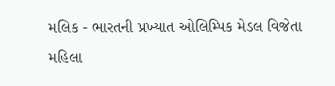મલિક - ભારતની પ્રખ્યાત ઓલિમ્પિક મેડલ વિજેતા મહિલા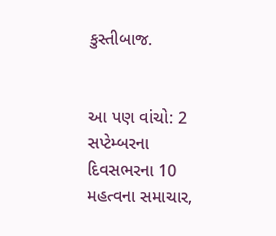કુસ્તીબાજ.


આ પણ વાંચો: 2 સપ્ટેમ્બરના દિવસભરના 10 મહત્વના સમાચાર,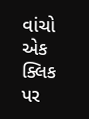વાંચો એક ક્લિક પર